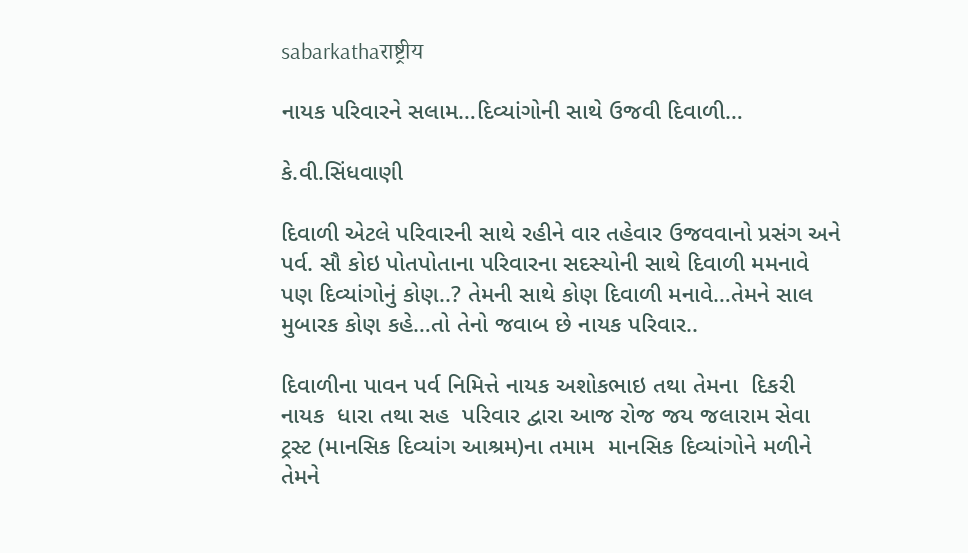sabarkathaराष्ट्रीय

નાયક પરિવારને સલામ…દિવ્યાંગોની સાથે ઉજવી દિવાળી…

કે.વી.સિંધવાણી

દિવાળી એટલે પરિવારની સાથે રહીને વાર તહેવાર ઉજવવાનો પ્રસંગ અને પર્વ. સૌ કોઇ પોતપોતાના પરિવારના સદસ્યોની સાથે દિવાળી મમનાવે પણ દિવ્યાંગોનું કોણ..? તેમની સાથે કોણ દિવાળી મનાવે…તેમને સાલ મુબારક કોણ કહે…તો તેનો જવાબ છે નાયક પરિવાર..

દિવાળીના પાવન પર્વ નિમિત્તે નાયક અશોકભાઇ તથા તેમના  દિકરી  નાયક  ધારા તથા સહ  પરિવાર દ્વારા આજ રોજ જય જલારામ સેવા ટ્રસ્ટ (માનસિક દિવ્યાંગ આશ્રમ)ના તમામ  માનસિક દિવ્યાંગોને મળીને તેમને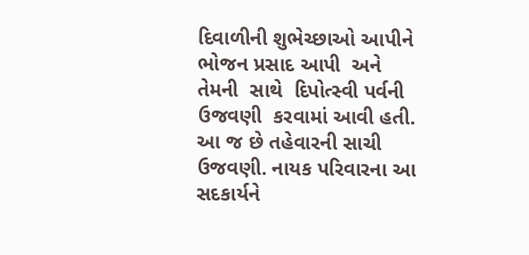દિવાળીની શુભેચ્છાઓ આપીને  ભોજન પ્રસાદ આપી  અને તેમની  સાથે  દિપોત્સ્વી પર્વની  ઉજવણી  કરવામાં આવી હતી. આ જ છે તહેવારની સાચી ઉજવણી. નાયક પરિવારના આ સદકાર્યને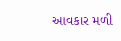આવકાર મળી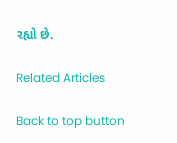રહ્યો છે.

Related Articles

Back to top button